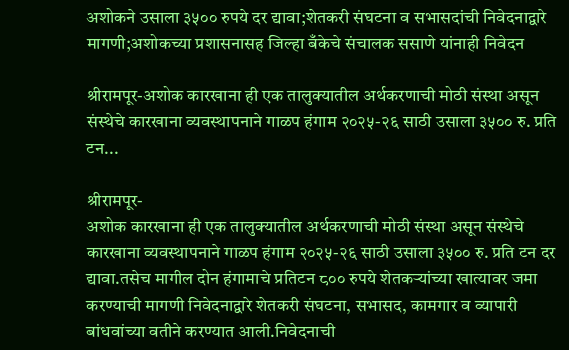अशोकने उसाला ३५०० रुपये दर द्यावा;शेतकरी संघटना व सभासदांची निवेदनाद्वारे मागणी;अशोकच्या प्रशासनासह जिल्हा बँकेचे संचालक ससाणे यांनाही निवेदन

श्रीरामपूर-अशोक कारखाना ही एक तालुक्यातील अर्थकरणाची मोठी संस्था असून संस्थेचे कारखाना व्यवस्थापनाने गाळप हंगाम २०२५-२६ साठी उसाला ३५०० रु. प्रति टन...

श्रीरामपूर-
अशोक कारखाना ही एक तालुक्यातील अर्थकरणाची मोठी संस्था असून संस्थेचे कारखाना व्यवस्थापनाने गाळप हंगाम २०२५-२६ साठी उसाला ३५०० रु. प्रति टन दर द्यावा.तसेच मागील दोन हंगामाचे प्रतिटन ८०० रुपये शेतकऱ्यांच्या खात्यावर जमा करण्याची मागणी निवेदनाद्वारे शेतकरी संघटना, सभासद, कामगार व व्यापारी बांधवांच्या वतीने करण्यात आली.निवेदनाची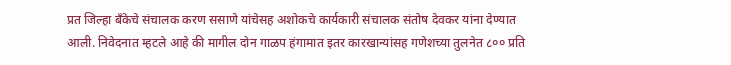प्रत जिल्हा बँकेचे संचालक करण ससाणे यांचेसह अशोकचे कार्यकारी संचालक संतोष देवकर यांना देण्यात आली. निवेदनात म्हटले आहे की मागील दोन गाळप हंगामात इतर कारखान्यांसह गणेशच्या तुलनेत ८०० प्रति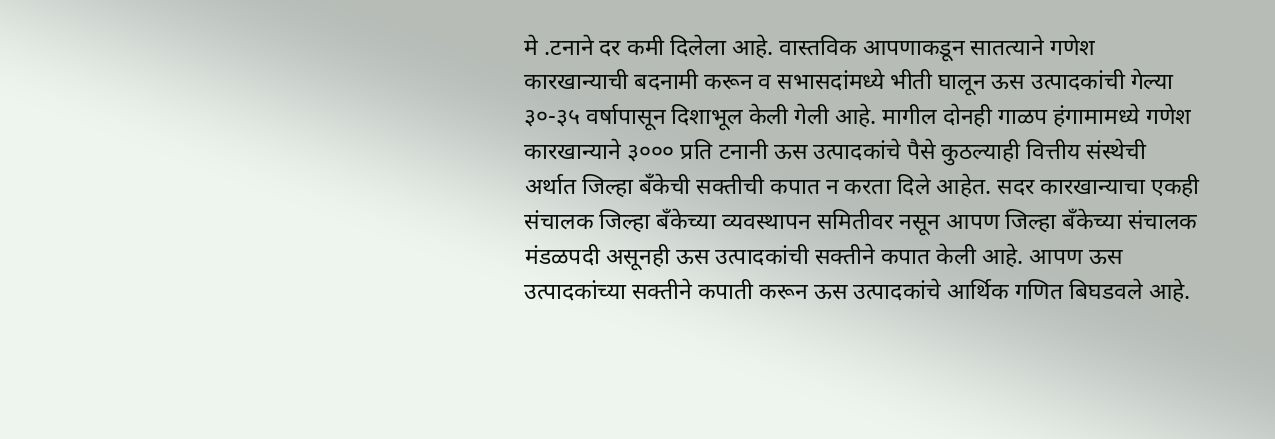मे .टनाने दर कमी दिलेला आहे. वास्तविक आपणाकडून सातत्याने गणेश कारखान्याची बदनामी करून व सभासदांमध्ये भीती घालून ऊस उत्पादकांची गेल्या ३०-३५ वर्षापासून दिशाभूल केली गेली आहे. मागील दोनही गाळप हंगामामध्ये गणेश कारखान्याने ३००० प्रति टनानी ऊस उत्पादकांचे पैसे कुठल्याही वित्तीय संस्थेची अर्थात जिल्हा बँकेची सक्तीची कपात न करता दिले आहेत. सदर कारखान्याचा एकही संचालक जिल्हा बँकेच्या व्यवस्थापन समितीवर नसून आपण जिल्हा बँकेच्या संचालक मंडळपदी असूनही ऊस उत्पादकांची सक्तीने कपात केली आहे. आपण ऊस उत्पादकांच्या सक्तीने कपाती करून ऊस उत्पादकांचे आर्थिक गणित बिघडवले आहे.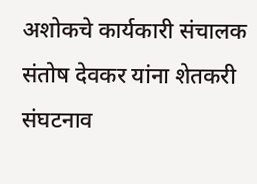अशोकचे कार्यकारी संचालक संतोष देवकर यांना शेतकरी संघटनाव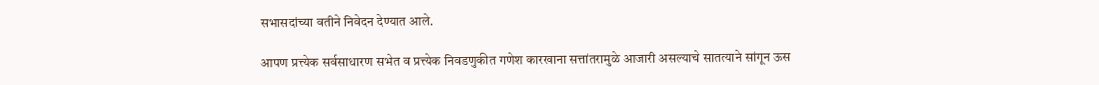सभासदांच्या वतीने निवेदन देण्यात आले.

आपण प्रत्त्येक सर्वसाधारण सभेत व प्रत्त्येक निवडणुकीत गणेश कारखाना सत्तांतरामुळे आजारी असल्याचे सातत्याने सांगून ऊस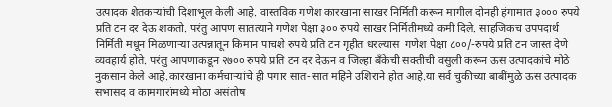उत्पादक शेतकऱ्यांची दिशाभूल केली आहे. वास्तविक गणेश कारखाना साखर निर्मिती करून मागील दोनही हंगामात ३००० रुपये प्रति टन दर देऊ शकतो. परंतु आपण सातत्याने गणेश पेक्षा ३०० रुपये साखर निर्मितीमध्ये कमी दिले. साहजिकच उपपदार्थ निर्मिती मधून मिळणाऱ्या उत्पन्नातून किमान पाचशे रुपये प्रति टन गृहीत धरल्यास  गणेश पेक्षा ८००/-रुपये प्रति टन जास्त देणे व्यवहार्य होते. परंतु आपणाकडून २७०० रुपये प्रति टन दर देऊन व जिल्हा बँकेची सक्तीची वसुली करून ऊस उत्पादकांचे मोठे नुकसान केले आहे.कारखाना कर्मचाऱ्यांचे ही पगार सात-सात महिने उशिराने होत आहे.या सर्व चुकीच्या बाबींमुळे ऊस उत्पादक सभासद व कामगारांमध्ये मोठा असंतोष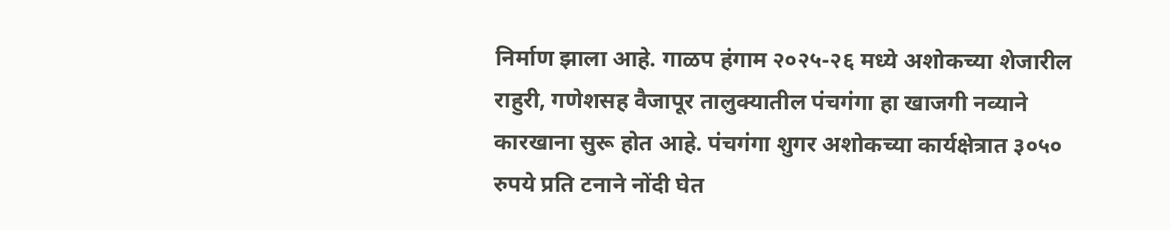निर्माण झाला आहे. गाळप हंगाम २०२५-२६ मध्ये अशोकच्या शेजारील राहुरी, गणेशसह वैजापूर तालुक्यातील पंचगंगा हा खाजगी नव्याने कारखाना सुरू होत आहे. पंचगंगा शुगर अशोकच्या कार्यक्षेत्रात ३०५० रुपये प्रति टनाने नोंदी घेत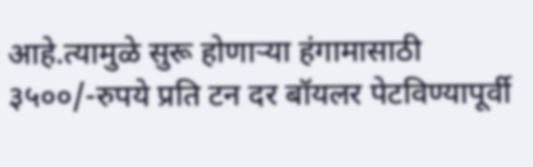आहे.त्यामुळे सुरू होणाऱ्या हंगामासाठी ३५००/-रुपये प्रति टन दर बॉयलर पेटविण्यापूर्वी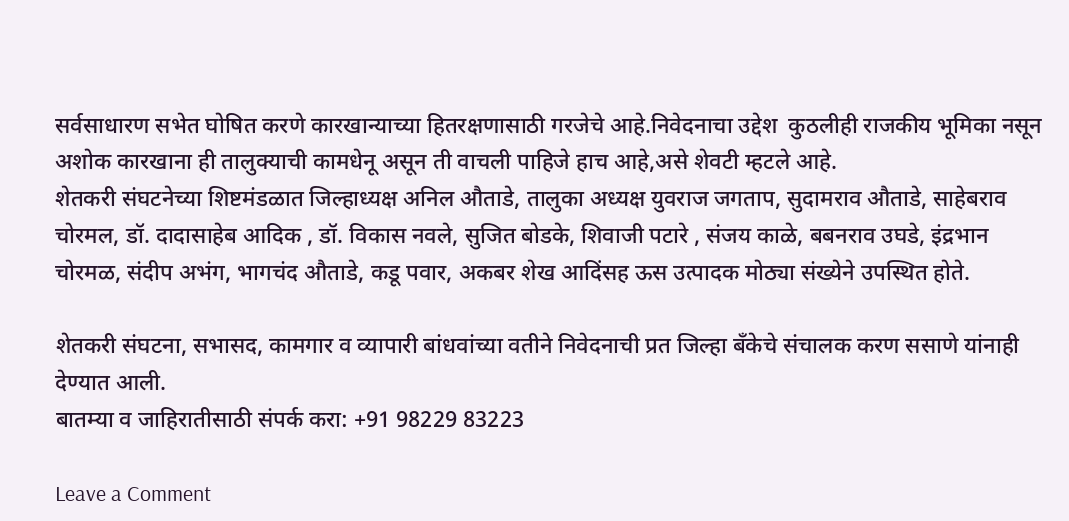सर्वसाधारण सभेत घोषित करणे कारखान्याच्या हितरक्षणासाठी गरजेचे आहे.निवेदनाचा उद्देश  कुठलीही राजकीय भूमिका नसून अशोक कारखाना ही तालुक्याची कामधेनू असून ती वाचली पाहिजे हाच आहे,असे शेवटी म्हटले आहे.
शेतकरी संघटनेच्या शिष्टमंडळात जिल्हाध्यक्ष अनिल औताडे, तालुका अध्यक्ष युवराज जगताप, सुदामराव औताडे, साहेबराव चोरमल, डॉ. दादासाहेब आदिक , डॉ. विकास नवले, सुजित बोडके, शिवाजी पटारे , संजय काळे, बबनराव उघडे, इंद्रभान चोरमळ, संदीप अभंग, भागचंद औताडे, कडू पवार, अकबर शेख आदिंसह ऊस उत्पादक मोठ्या संख्येने उपस्थित होते.

शेतकरी संघटना, सभासद, कामगार व व्यापारी बांधवांच्या वतीने निवेदनाची प्रत जिल्हा बँकेचे संचालक करण ससाणे यांनाही देण्यात आली.
बातम्या व जाहिरातीसाठी संपर्क करा: +91 98229 83223

Leave a Comment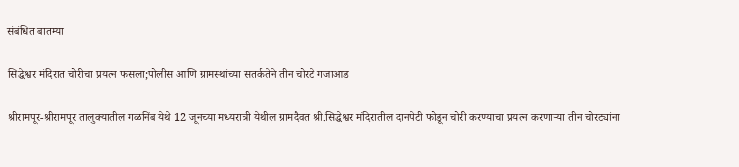संबंधित बातम्या

सिद्धेश्वर मंदिरात चोरीचा प्रयत्न फसला;पोलीस आणि ग्रामस्थांच्या सतर्कतेने तीन चोरटे गजाआड

श्रीरामपूर-श्रीरामपूर तालुक्यातील गळनिंब येथे 12 जूनच्या मध्यरात्री येथील ग्रामदैवत श्री.सिद्धेश्वर मंदिरातील दानपेटी फोडून चोरी करण्याचा प्रयत्न करणाऱ्या तीन चोरट्यांना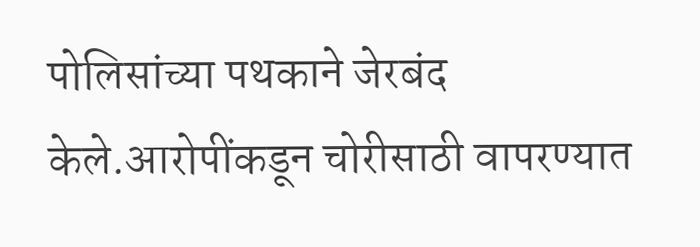पोलिसांच्या पथकाने जेरबंद केले.आरोपींकडून चोरीसाठी वापरण्यात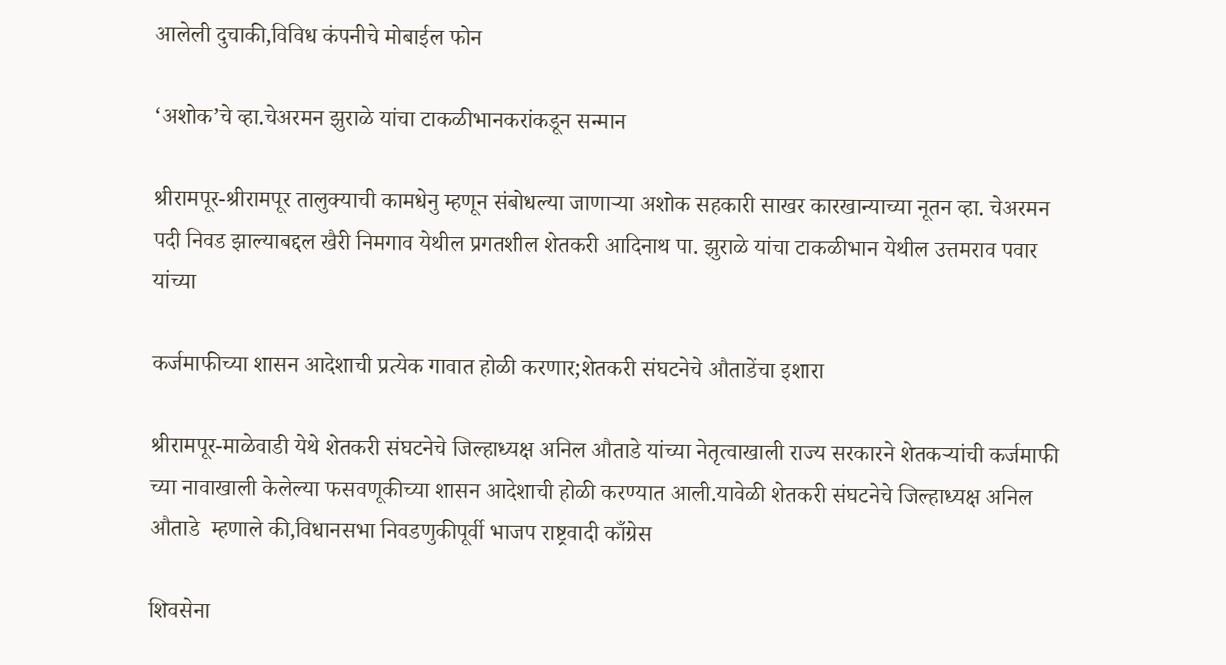आलेली दुचाकी,विविध कंपनीचे मोबाईल फोन

‘अशोक’चे व्हा.चेअरमन झुराळे यांचा टाकळीभानकरांकडून सन्मान

श्रीरामपूर-श्रीरामपूर तालुक्याची कामधेनु म्हणून संबोधल्या जाणाऱ्या अशोक सहकारी साखर कारखान्याच्या नूतन व्हा. चेअरमन पदी निवड झाल्याबद्दल खैरी निमगाव येथील प्रगतशील शेतकरी आदिनाथ पा. झुराळे यांचा टाकळीभान येथील उत्तमराव पवार यांच्या

कर्जमाफीच्या शासन आदेशाची प्रत्येक गावात होळी करणार;शेतकरी संघटनेचे औताडेंचा इशारा

श्रीरामपूर-माळेवाडी येथे शेतकरी संघटनेचे जिल्हाध्यक्ष अनिल औताडे यांच्या नेतृत्वाखाली राज्य सरकारने शेतकऱ्यांची कर्जमाफी च्या नावाखाली केलेल्या फसवणूकीच्या शासन आदेशाची होळी करण्यात आली.यावेळी शेतकरी संघटनेचे जिल्हाध्यक्ष अनिल औताडे  म्हणाले की,विधानसभा निवडणुकीपूर्वी भाजप राष्ट्रवादी काँग्रेस

शिवसेना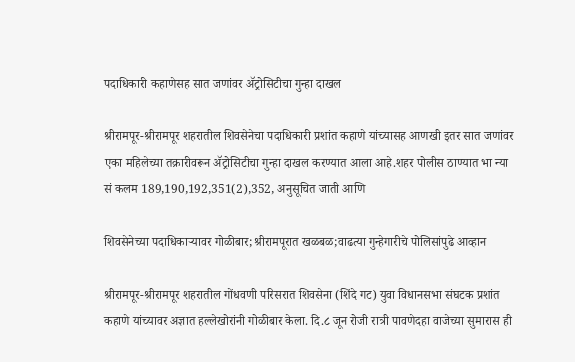पदाधिकारी कहाणेसह सात जणांवर ॲट्रोसिटीचा गुन्हा दाखल

श्रीरामपूर-श्रीरामपूर शहरातील शिवसेनेचा पदाधिकारी प्रशांत कहाणे यांच्यासह आणखी इतर सात जणांवर एका महिलेच्या तक्रारीवरून ॲट्रोसिटीचा गुन्हा दाखल करण्यात आला आहे.शहर पोलीस ठाण्यात भा न्या सं कलम 189,190,192,351(2),352, अनुसूचित जाती आणि

शिवसेनेच्या पदाधिकाऱ्यावर गोळीबार;श्रीरामपूरात खळबळ;वाढत्या गुन्हेगारीचे पोलिसांपुढे आव्हान

श्रीरामपूर-श्रीरामपूर शहरातील गोंधवणी परिसरात शिवसेना (शिंदे गट) युवा विधानसभा संघटक प्रशांत कहाणे यांच्यावर अज्ञात हल्लेखोरांनी गोळीबार केला. दि.८ जून रोजी रात्री पावणेदहा वाजेच्या सुमारास ही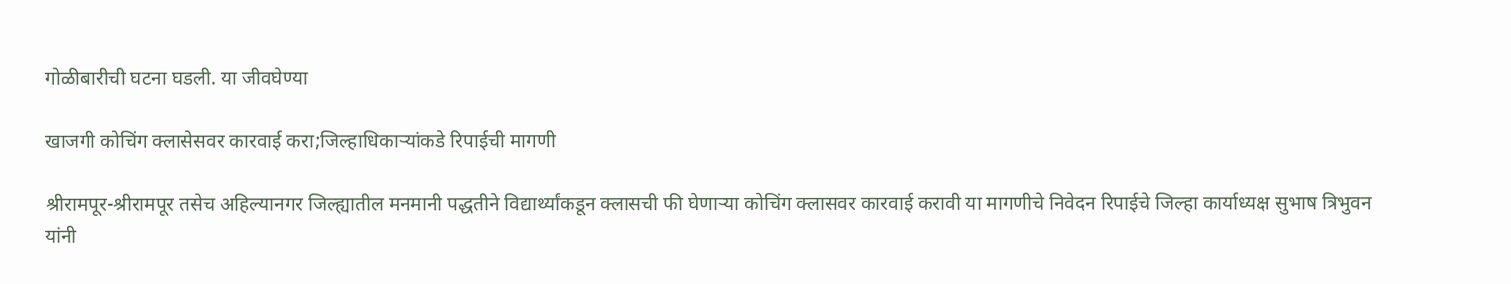गोळीबारीची घटना घडली. या जीवघेण्या

खाजगी कोचिंग क्लासेसवर कारवाई करा;जिल्हाधिकाऱ्यांकडे रिपाईची मागणी

श्रीरामपूर-श्रीरामपूर तसेच अहिल्यानगर जिल्ह्यातील मनमानी पद्धतीने विद्यार्थ्यांकडून क्लासची फी घेणाऱ्या कोचिंग क्लासवर कारवाई करावी या मागणीचे निवेदन रिपाईचे जिल्हा कार्याध्यक्ष सुभाष त्रिभुवन यांनी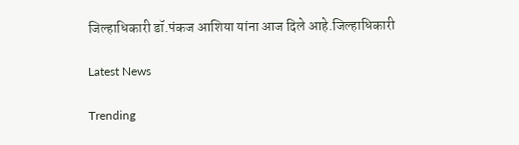जिल्हाधिकारी डॉ.पंकज आशिया यांना आज दिले आहे.जिल्हाधिकारी

Latest News

Trending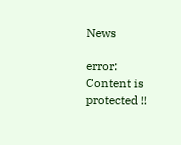News

error: Content is protected !!